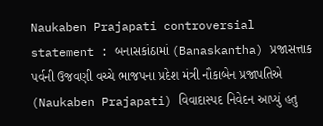Naukaben Prajapati controversial statement : બનાસકાંઠામાં (Banaskantha) પ્રજાસત્તાક પર્વની ઉજવણી વચ્ચે ભાજપના પ્રદેશ મંત્રી નૌકાબેન પ્રજાપતિએ (Naukaben Prajapati) વિવાદાસ્પદ નિવેદન આપ્યું હતુ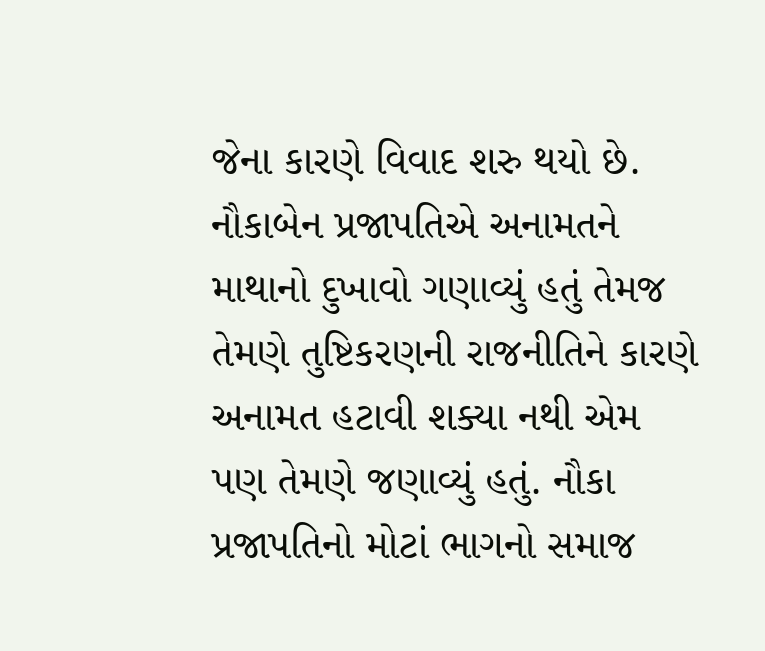જેના કારણે વિવાદ શરુ થયો છે. નૌકાબેન પ્રજાપતિએ અનામતને માથાનો દુખાવો ગણાવ્યું હતું તેમજ તેમણે તુષ્ટિકરણની રાજનીતિને કારણે અનામત હટાવી શક્યા નથી એમ પણ તેમણે જણાવ્યું હતું. નૌકા પ્રજાપતિનો મોટાં ભાગનો સમાજ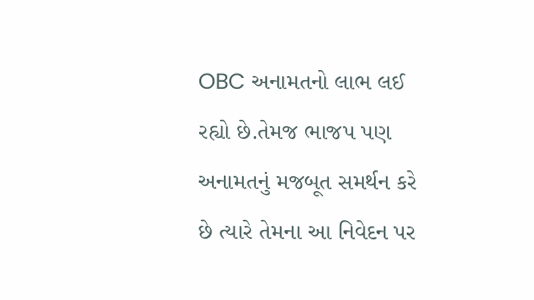OBC અનામતનો લાભ લઈ રહ્યો છે.તેમજ ભાજપ પણ અનામતનું મજબૂત સમર્થન કરે છે ત્યારે તેમના આ નિવેદન પર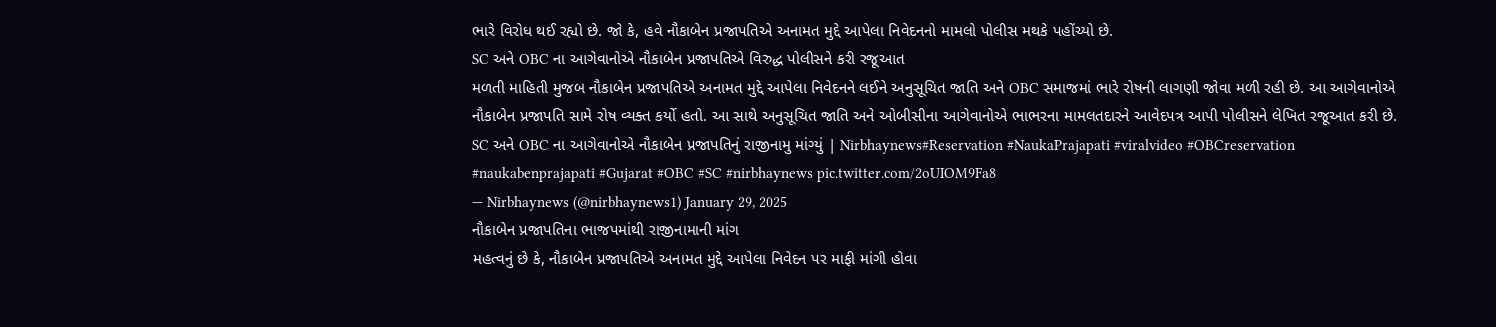ભારે વિરોધ થઈ રહ્યો છે. જો કે, હવે નૌકાબેન પ્રજાપતિએ અનામત મુદ્દે આપેલા નિવેદનનો મામલો પોલીસ મથકે પહોંચ્યો છે.
SC અને OBC ના આગેવાનોએ નૌકાબેન પ્રજાપતિએ વિરુદ્ધ પોલીસને કરી રજૂઆત
મળતી માહિતી મુજબ નૌકાબેન પ્રજાપતિએ અનામત મુદ્દે આપેલા નિવેદનને લઈને અનુસૂચિત જાતિ અને OBC સમાજમાં ભારે રોષની લાગણી જોવા મળી રહી છે. આ આગેવાનોએ નૌકાબેન પ્રજાપતિ સામે રોષ વ્યક્ત કર્યો હતો. આ સાથે અનુસૂચિત જાતિ અને ઓબીસીના આગેવાનોએ ભાભરના મામલતદારને આવેદપત્ર આપી પોલીસને લેખિત રજૂઆત કરી છે.
SC અને OBC ના આગેવાનોએ નૌકાબેન પ્રજાપતિનું રાજીનામુ માંગ્યું | Nirbhaynews#Reservation #NaukaPrajapati #viralvideo #OBCreservation #naukabenprajapati #Gujarat #OBC #SC #nirbhaynews pic.twitter.com/2oUIOM9Fa8
— Nirbhaynews (@nirbhaynews1) January 29, 2025
નૌકાબેન પ્રજાપતિના ભાજપમાંથી રાજીનામાની માંગ
મહત્વનું છે કે, નૌકાબેન પ્રજાપતિએ અનામત મુદ્દે આપેલા નિવેદન પર માફી માંગી હોવા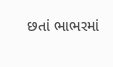છતાં ભાભરમાં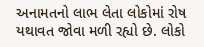અનામતનો લાભ લેતા લોકોમાં રોષ યથાવત જોવા મળી રહ્યો છે. લોકો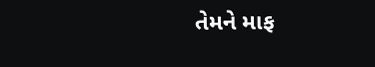તેમને માફ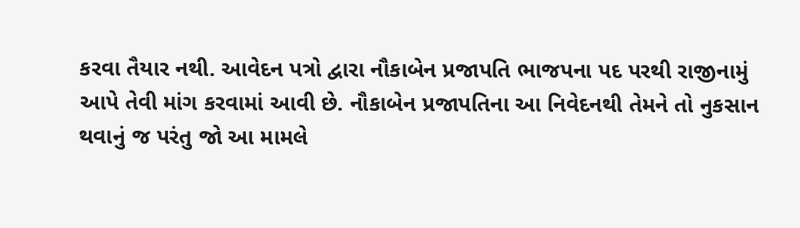કરવા તૈયાર નથી. આવેદન પત્રો દ્વારા નૌકાબેન પ્રજાપતિ ભાજપના પદ પરથી રાજીનામું આપે તેવી માંગ કરવામાં આવી છે. નૌકાબેન પ્રજાપતિના આ નિવેદનથી તેમને તો નુકસાન થવાનું જ પરંતુ જો આ મામલે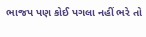ભાજપ પણ કોઈ પગલા નહીં ભરે તો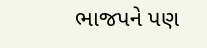ભાજપને પણ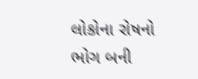લોકોના રોષનો ભોગ બની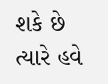શકે છે ત્યારે હવે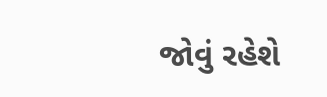જોવું રહેશે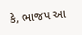કે, ભાજપ આ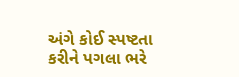અંગે કોઈ સ્પષ્ટતા કરીને પગલા ભરે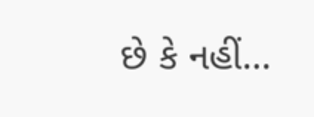છે કે નહીં…